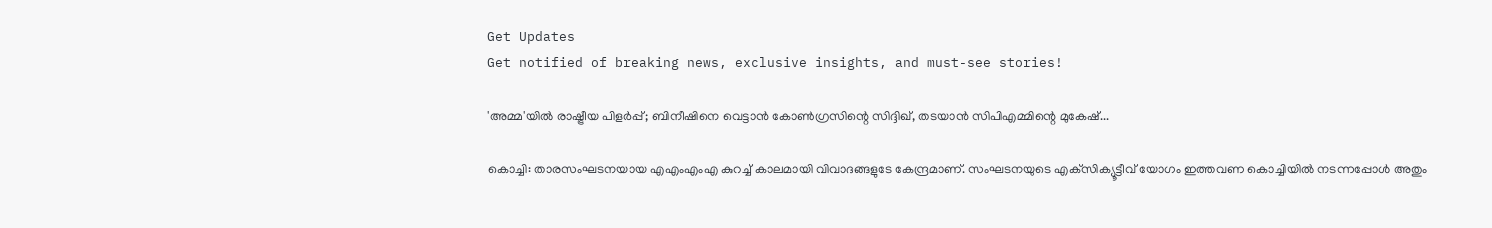Get Updates
Get notified of breaking news, exclusive insights, and must-see stories!

'അമ്മ'യിൽ രാഷ്ട്രീയ പിളർപ്പ്; ബിനീഷിനെ വെട്ടാൻ കോൺഗ്രസിന്റെ സിദ്ദിഖ്, തടയാൻ സിപിഎമ്മിന്റെ മുകേഷ്...

കൊച്ചി: താരസംഘടനയായ എഎംഎംഎ കുറച്ച് കാലമായി വിവാദങ്ങളുടേ കേന്ദ്രമാണ്. സംഘടനയുടെ എക്‌സിക്യൂട്ടീവ് യോഗം ഇത്തവണ കൊച്ചിയില്‍ നടന്നപ്പോള്‍ അതും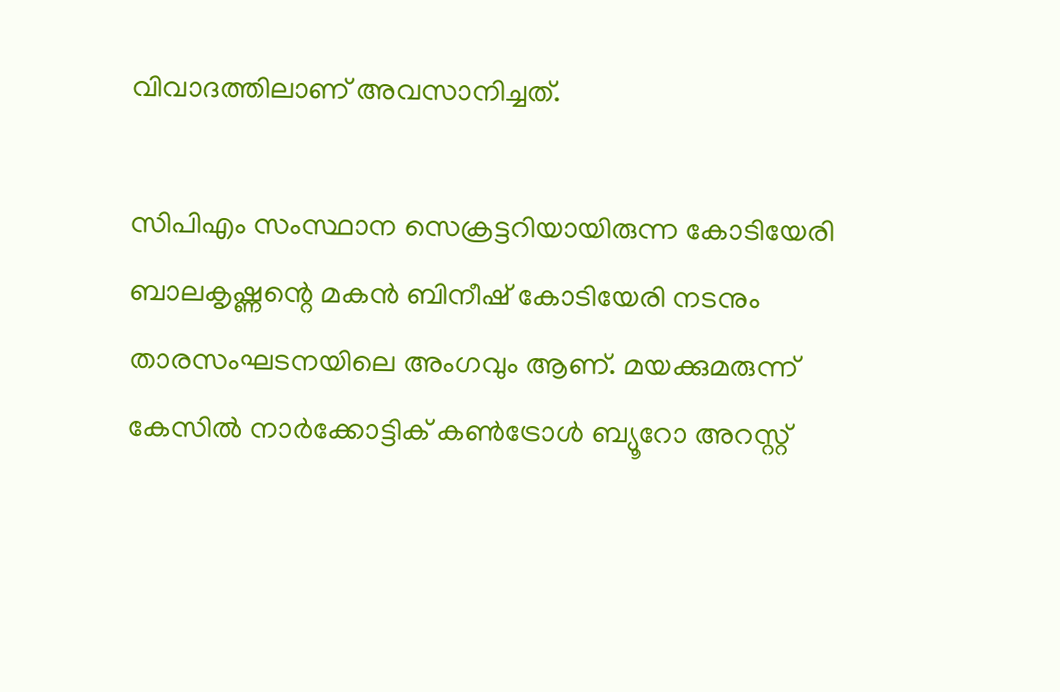വിവാദത്തിലാണ് അവസാനിച്ചത്.

സിപിഎം സംസ്ഥാന സെക്രട്ടറിയായിരുന്ന കോടിയേരി ബാലകൃഷ്ണന്റെ മകന്‍ ബിനീഷ് കോടിയേരി നടനും താരസംഘടനയിലെ അംഗവും ആണ്. മയക്കുമരുന്ന് കേസില്‍ നാര്‍ക്കോട്ടിക് കണ്‍ട്രോള്‍ ബ്യൂറോ അറസ്റ്റ്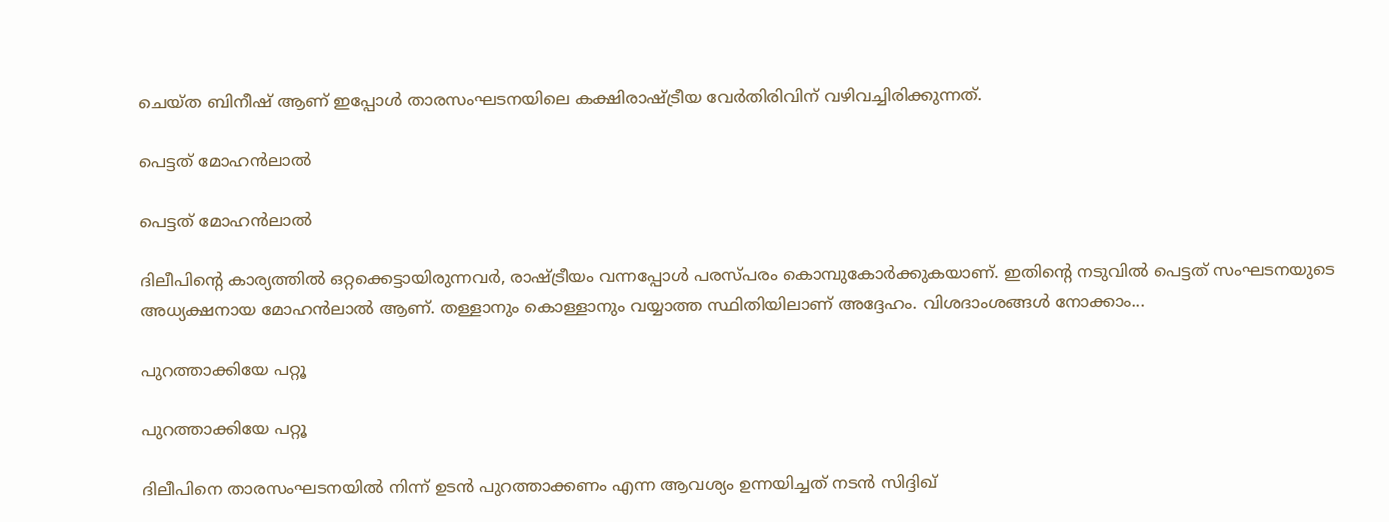ചെയ്ത ബിനീഷ് ആണ് ഇപ്പോള്‍ താരസംഘടനയിലെ കക്ഷിരാഷ്ട്രീയ വേര്‍തിരിവിന് വഴിവച്ചിരിക്കുന്നത്.

പെട്ടത് മോഹന്‍ലാല്‍

പെട്ടത് മോഹന്‍ലാല്‍

ദിലീപിന്റെ കാര്യത്തില്‍ ഒറ്റക്കെട്ടായിരുന്നവര്‍, രാഷ്ട്രീയം വന്നപ്പോള്‍ പരസ്പരം കൊമ്പുകോര്‍ക്കുകയാണ്. ഇതിന്റെ നടുവില്‍ പെട്ടത് സംഘടനയുടെ അധ്യക്ഷനായ മോഹന്‍ലാല്‍ ആണ്. തള്ളാനും കൊള്ളാനും വയ്യാത്ത സ്ഥിതിയിലാണ് അദ്ദേഹം. വിശദാംശങ്ങള്‍ നോക്കാം...

പുറത്താക്കിയേ പറ്റൂ

പുറത്താക്കിയേ പറ്റൂ

ദിലീപിനെ താരസംഘടനയില്‍ നിന്ന് ഉടന്‍ പുറത്താക്കണം എന്ന ആവശ്യം ഉന്നയിച്ചത് നടന്‍ സിദ്ദിഖ്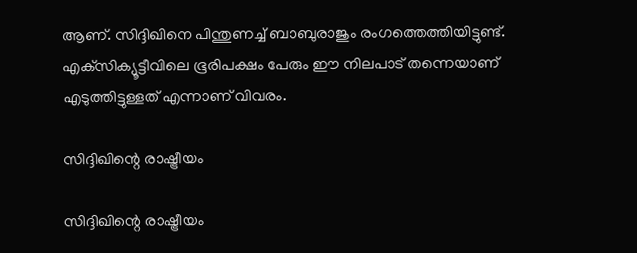ആണ്. സിദ്ദിഖിനെ പിന്തുണച്ച് ബാബുരാജും രംഗത്തെത്തിയിട്ടുണ്ട്. എക്‌സിക്യൂട്ടീവിലെ ഭൂരിപക്ഷം പേരും ഈ നിലപാട് തന്നെയാണ് എടുത്തിട്ടുള്ളത് എന്നാണ് വിവരം.

സിദ്ദിഖിന്റെ രാഷ്ട്രീയം

സിദ്ദിഖിന്റെ രാഷ്ട്രീയം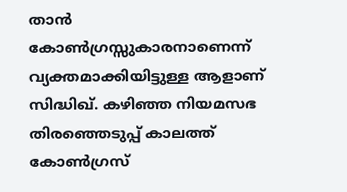താന്‍ കോണ്‍ഗ്രസ്സുകാരനാണെന്ന് വ്യക്തമാക്കിയിട്ടുള്ള ആളാണ് സിദ്ധിഖ്. കഴിഞ്ഞ നിയമസഭ തിരഞ്ഞെടുപ്പ് കാലത്ത് കോണ്‍ഗ്രസ്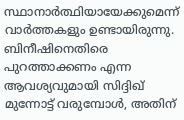സ്ഥാനാര്‍ത്ഥിയായേക്കുമെന്ന് വാര്‍ത്തകളും ഉണ്ടായിരുന്നു. ബിനീഷിനെതിരെ പുറത്താക്കണം എന്ന ആവശ്യവുമായി സിദ്ദിഖ് മുന്നോട്ട് വരുമ്പോള്‍, അതിന്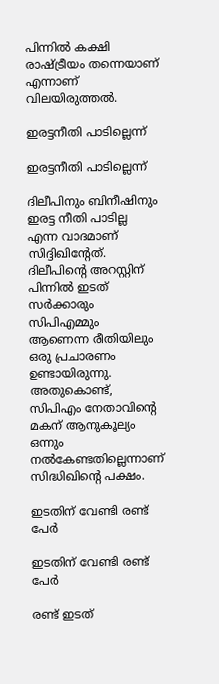പിന്നില്‍ കക്ഷി രാഷ്ട്രീയം തന്നെയാണ് എന്നാണ് വിലയിരുത്തല്‍.

ഇരട്ടനീതി പാടില്ലെന്ന്

ഇരട്ടനീതി പാടില്ലെന്ന്

ദിലീപിനും ബിനീഷിനും ഇരട്ട നീതി പാടില്ല എന്ന വാദമാണ് സിദ്ദിഖിന്റേത്. ദിലീപിന്റെ അറസ്റ്റിന് പിന്നില്‍ ഇടത് സര്‍ക്കാരും സിപിഎമ്മും ആണെന്ന രീതിയിലും ഒരു പ്രചാരണം ഉണ്ടായിരുന്നു. അതുകൊണ്ട്, സിപിഎം നേതാവിന്റെ മകന് ആനുകൂല്യം ഒന്നും നല്‍കേണ്ടതില്ലെന്നാണ് സിദ്ധിഖിന്റെ പക്ഷം.

ഇടതിന് വേണ്ടി രണ്ട് പേര്‍

ഇടതിന് വേണ്ടി രണ്ട് പേര്‍

രണ്ട് ഇടത്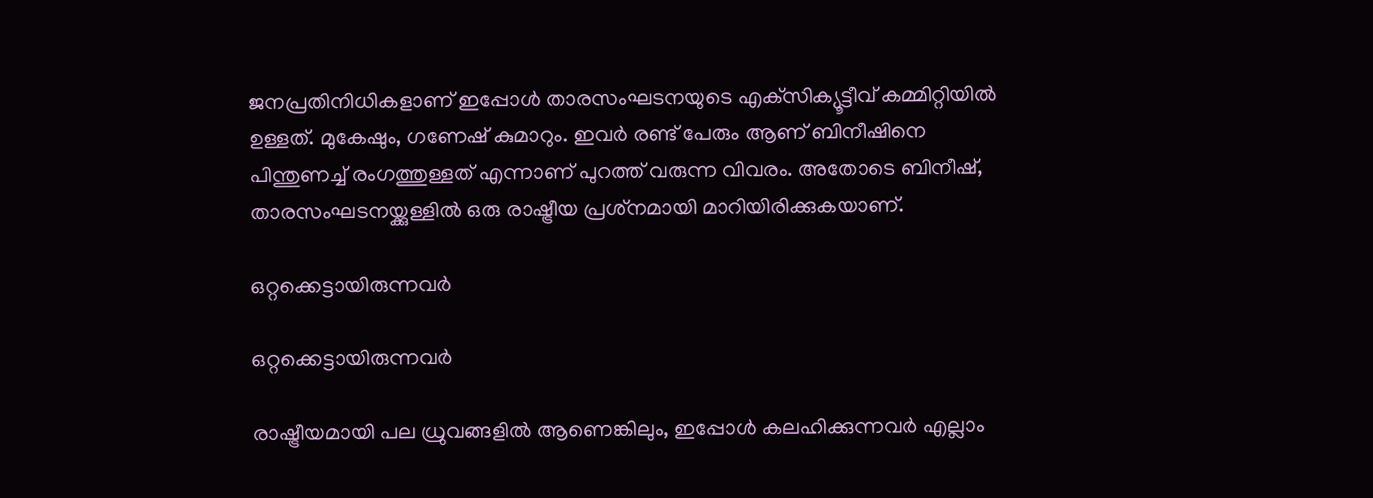ജനപ്രതിനിധികളാണ് ഇപ്പോള്‍ താരസംഘടനയുടെ എക്‌സിക്യൂട്ടീവ് കമ്മിറ്റിയില്‍ ഉള്ളത്. മുകേഷും, ഗണേഷ് കുമാറും. ഇവര്‍ രണ്ട് പേരും ആണ് ബിനീഷിനെ പിന്തുണച്ച് രംഗത്തുള്ളത് എന്നാണ് പുറത്ത് വരുന്ന വിവരം. അതോടെ ബിനീഷ്, താരസംഘടനയ്ക്കുള്ളില്‍ ഒരു രാഷ്ട്രീയ പ്രശ്‌നമായി മാറിയിരിക്കുകയാണ്.

ഒറ്റക്കെട്ടായിരുന്നവര്‍

ഒറ്റക്കെട്ടായിരുന്നവര്‍

രാഷ്ട്രീയമായി പല ധ്രുവങ്ങളില്‍ ആണെങ്കിലും, ഇപ്പോള്‍ കലഹിക്കുന്നവര്‍ എല്ലാം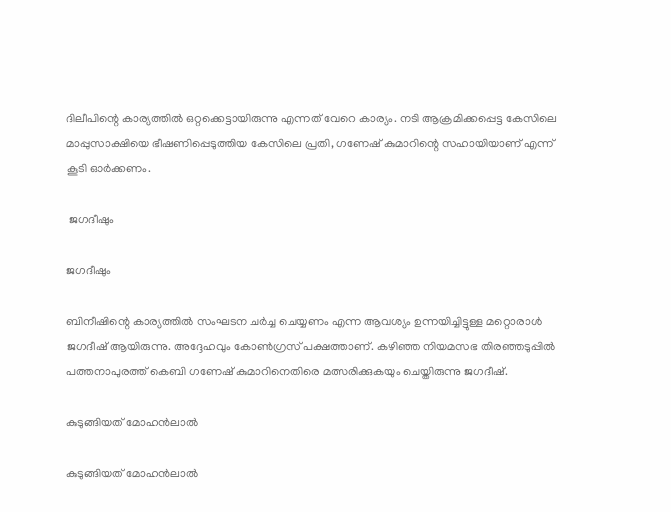ദിലീപിന്റെ കാര്യത്തില്‍ ഒറ്റക്കെട്ടായിരുന്നു എന്നത് വേറെ കാര്യം. നടി ആക്രമിക്കപ്പെട്ട കേസിലെ മാപ്പുസാക്ഷിയെ ഭീഷണിപ്പെടുത്തിയ കേസിലെ പ്രതി, ഗണേഷ് കുമാറിന്റെ സഹായിയാണ് എന്ന് കൂടി ഓര്‍ക്കണം.

 ജഗദീഷും

ജഗദീഷും

ബിനീഷിന്റെ കാര്യത്തില്‍ സംഘടന ചര്‍ച്ച ചെയ്യണം എന്ന ആവശ്യം ഉന്നയിച്ചിട്ടുള്ള മറ്റൊരാള്‍ ജഗദീഷ് ആയിരുന്നു. അദ്ദേഹവും കോണ്‍ഗ്രസ് പക്ഷത്താണ്. കഴിഞ്ഞ നിയമസഭ തിരഞ്ഞടുപ്പില്‍ പത്തനാപുരത്ത് കെബി ഗണേഷ് കുമാറിനെതിരെ മത്സരിക്കുകയും ചെയ്തിരുന്നു ജഗദീഷ്.

കുടുങ്ങിയത് മോഹന്‍ലാല്‍

കുടുങ്ങിയത് മോഹന്‍ലാല്‍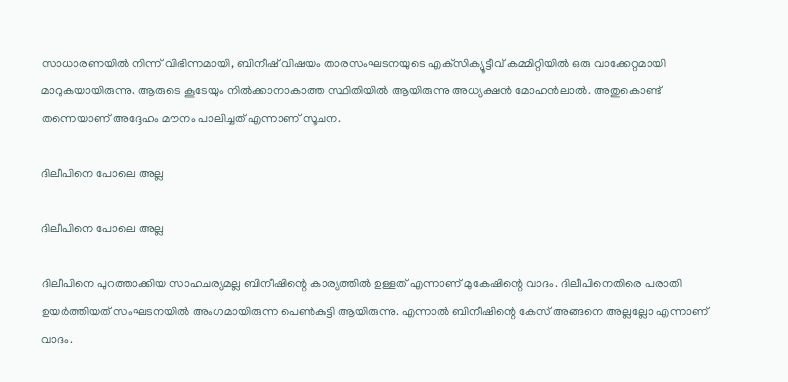സാധാരണയില്‍ നിന്ന് വിഭിന്നമായി, ബിനീഷ് വിഷയം താരസംഘടനയുടെ എക്‌സിക്യൂട്ടീവ് കമ്മിറ്റിയില്‍ ഒരു വാക്കേറ്റമായി മാറുകയായിരുന്നു. ആരുടെ കൂടേയും നില്‍ക്കാനാകാത്ത സ്ഥിതിയില്‍ ആയിരുന്നു അധ്യക്ഷന്‍ മോഹന്‍ലാല്‍. അതുകൊണ്ട് തന്നെയാണ് അദ്ദേഹം മൗനം പാലിച്ചത് എന്നാണ് സൂചന.

ദിലീപിനെ പോലെ അല്ല

ദിലീപിനെ പോലെ അല്ല

ദിലീപിനെ പുറത്താക്കിയ സാഹചര്യമല്ല ബിനീഷിന്റെ കാര്യത്തില്‍ ഉള്ളത് എന്നാണ് മുകേഷിന്റെ വാദം. ദിലീപിനെതിരെ പരാതി ഉയര്‍ത്തിയത് സംഘടനയില്‍ അംഗമായിരുന്ന പെണ്‍കുട്ടി ആയിരുന്നു. എന്നാല്‍ ബിനീഷിന്റെ കേസ് അങ്ങനെ അല്ലല്ലോ എന്നാണ് വാദം.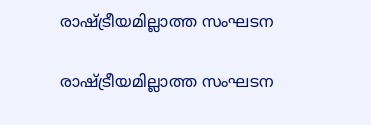രാഷ്ട്രീയമില്ലാത്ത സംഘടന

രാഷ്ട്രീയമില്ലാത്ത സംഘടന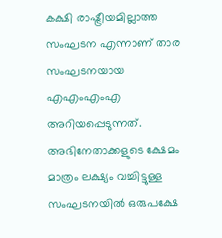കക്ഷി രാഷ്ട്രീയമില്ലാത്ത സംഘടന എന്നാണ് താര സംഘടനയായ എഎംഎംഎ അറിയപ്പെടുന്നത്. അഭിനേതാക്കളുടെ ക്ഷേമം മാത്രം ലക്ഷ്യം വച്ചിട്ടുള്ള സംഘടനയില്‍ ഒരുപക്ഷേ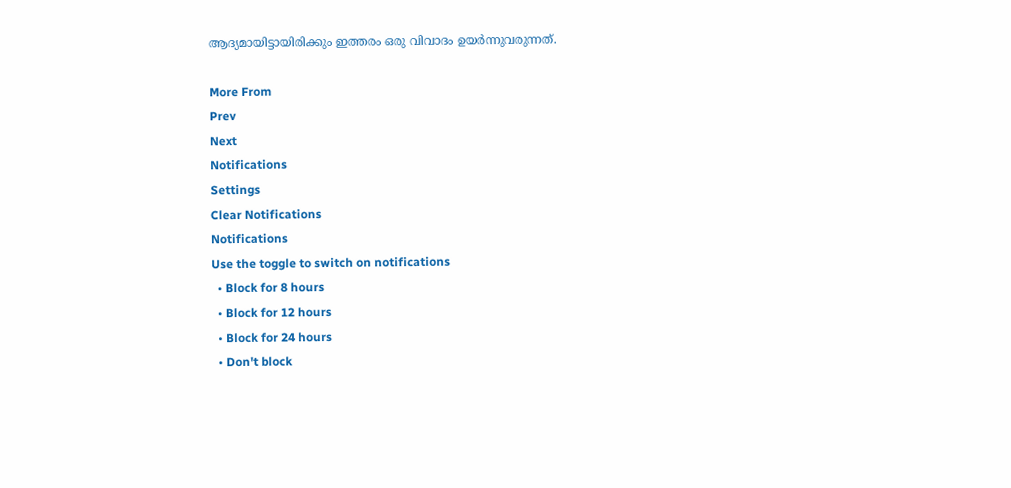ആദ്യമായിട്ടായിരിക്കും ഇത്തരം ഒരു വിവാദം ഉയര്‍ന്നുവരുന്നത്.

More From
Prev
Next
Notifications
Settings
Clear Notifications
Notifications
Use the toggle to switch on notifications
  • Block for 8 hours
  • Block for 12 hours
  • Block for 24 hours
  • Don't block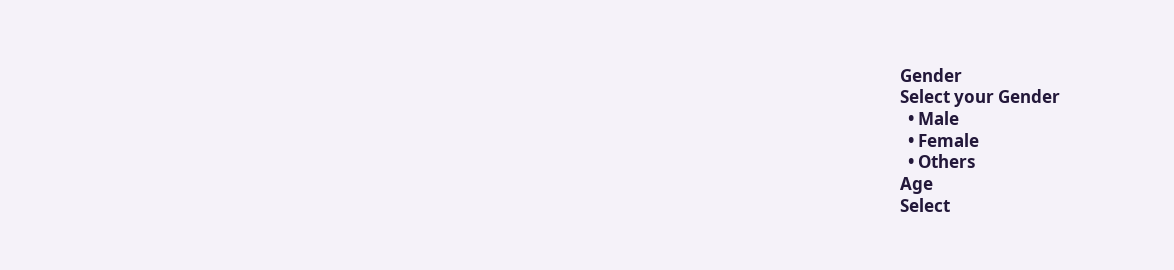Gender
Select your Gender
  • Male
  • Female
  • Others
Age
Select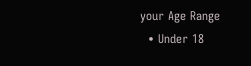your Age Range
  • Under 18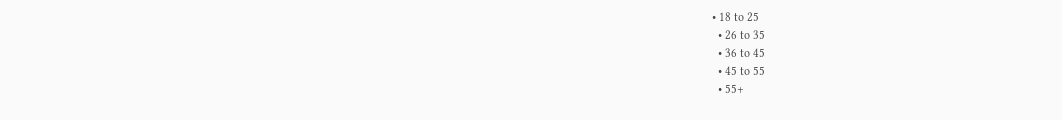• 18 to 25
  • 26 to 35
  • 36 to 45
  • 45 to 55
  • 55+